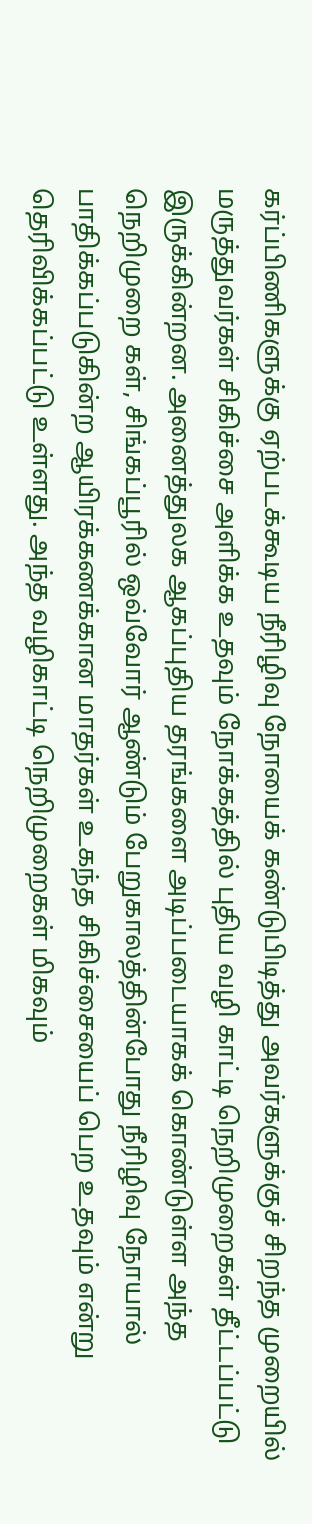கர்ப்பிணிகளுக்கு ஏற்படக்கூடிய நீரிழிவு நோயைக் கண்டுபிடித்து அவர்களுக்குச் சிறந்த முறையில் மருத்துவர்கள் சிகிச்சை அளிக்க உதவும் நோக்கத்தில் புதிய வழி காட்டி நெறிமுறைகள் தீட்டப்பட்டு இருக்கின்றன. அனைத்துலக ஆகப்புதிய தரங்களை அடிப்படையாகக் கொண்டுள்ள அந்த நெறிமுறை கள், சிங்கப்பூரில் ஒவ்வோர் ஆண்டும் பேறுகாலத்தின்போது நீரிழிவு நோயால் பாதிக்கப்படுகின்ற ஆயிரக்கணக்கான மாதர்கள் உகந்த சிகிச்சையைப் பெற உதவும் என்று தெரிவிக்கப்பட்டு உள்ளது. அந்த வழிகாட்டி நெறிமுறைகள் மிகவும்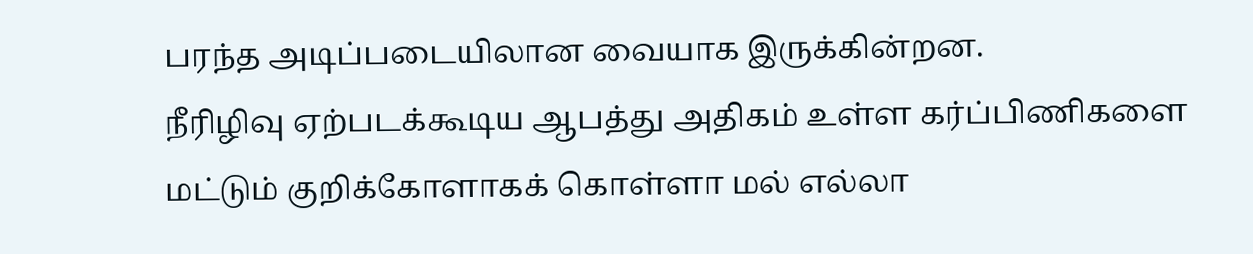பரந்த அடிப்படையிலான வையாக இருக்கின்றன.
நீரிழிவு ஏற்படக்கூடிய ஆபத்து அதிகம் உள்ள கர்ப்பிணிகளை மட்டும் குறிக்கோளாகக் கொள்ளா மல் எல்லா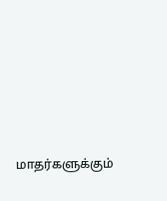மாதர்களுக்கும்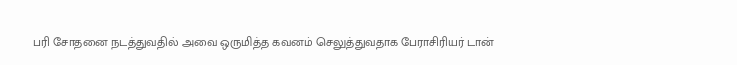பரி சோதனை நடத்துவதில் அவை ஒருமித்த கவனம் செலுத்துவதாக பேராசிரியர் டான்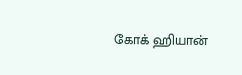கோக் ஹியான்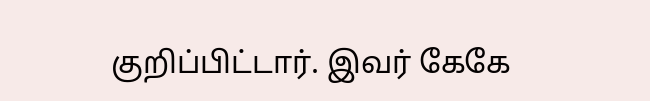குறிப்பிட்டார். இவர் கேகே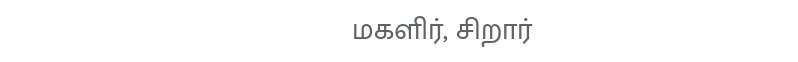மகளிர், சிறார்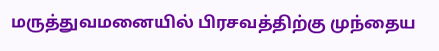மருத்துவமனையில் பிரசவத்திற்கு முந்தைய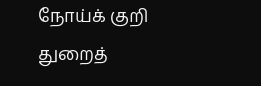நோய்க் குறி துறைத்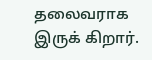தலைவராக இருக் கிறார்.